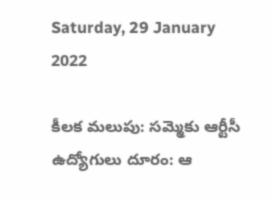Saturday, 29 January 2022

కీలక మలుపు: సమ్మెకు ఆర్టీసీ ఉద్యోగులు దూరం: ఆ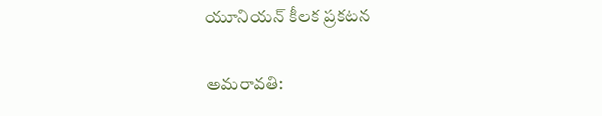యూనియన్ కీలక ప్రకటన

అమరావతి: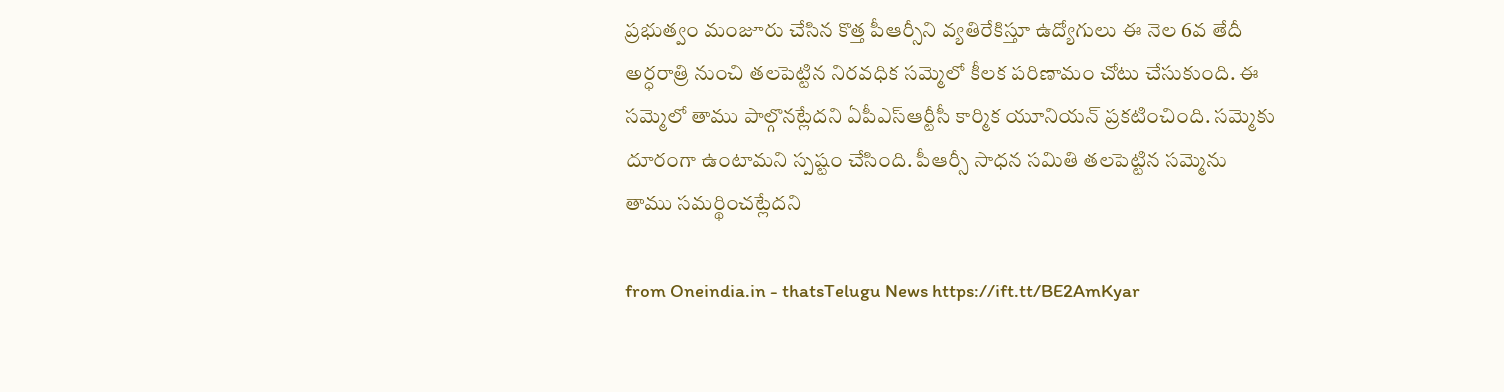ప్రభుత్వం మంజూరు చేసిన కొత్త పీఆర్సీని వ్యతిరేకిస్తూ ఉద్యోగులు ఈ నెల 6వ తేదీ అర్ధరాత్రి నుంచి తలపెట్టిన నిరవధిక సమ్మెలో కీలక పరిణామం చోటు చేసుకుంది. ఈ సమ్మెలో తాము పాల్గొనట్లేదని ఏపీఎస్ఆర్టీసీ కార్మిక యూనియన్ ప్రకటించింది. సమ్మెకు దూరంగా ఉంటామని స్పష్టం చేసింది. పీఆర్సీ సాధన సమితి తలపెట్టిన సమ్మెను తాము సమర్థించట్లేదని

from Oneindia.in - thatsTelugu News https://ift.tt/BE2AmKyar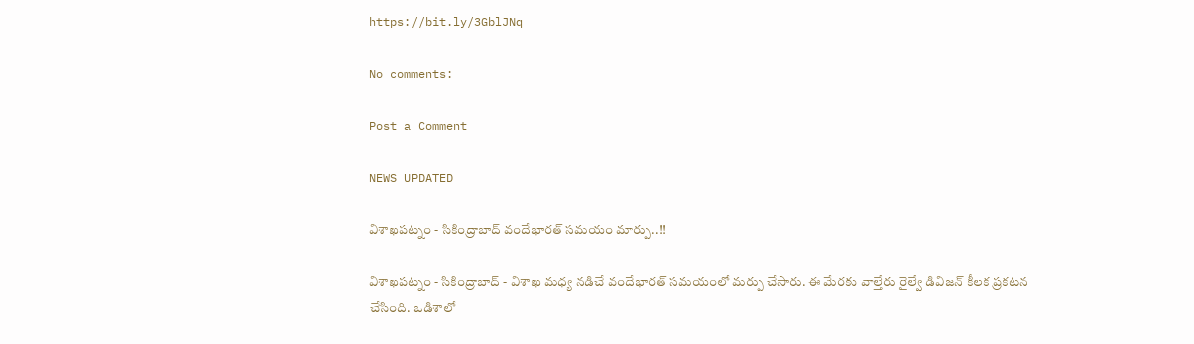https://bit.ly/3GblJNq

No comments:

Post a Comment

NEWS UPDATED

విశాఖపట్నం - సికింద్రాబాద్ వందేభారత్ సమయం మార్పు..!!

విశాఖపట్నం - సికింద్రాబాద్ - విశాఖ మధ్య నడిచే వందేభారత్ సమయంలో మర్పు చేసారు. ఈ మేరకు వాల్తేరు రైల్వే డివిజన్ కీలక ప్రకటన చేసింది. ఒడిశాలో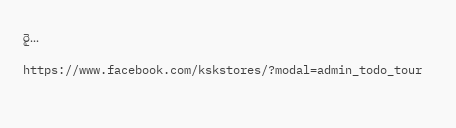రై...

https://www.facebook.com/kskstores/?modal=admin_todo_tour